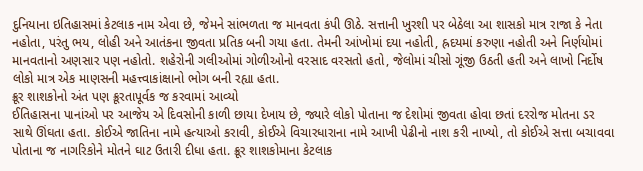દુનિયાના ઇતિહાસમાં કેટલાક નામ એવા છે, જેમને સાંભળતા જ માનવતા કંપી ઊઠે. સત્તાની ખુરશી પર બેઠેલા આ શાસકો માત્ર રાજા કે નેતા નહોતા, પરંતુ ભય, લોહી અને આતંકના જીવતા પ્રતિક બની ગયા હતા. તેમની આંખોમાં દયા નહોતી, હ્રદયમાં કરુણા નહોતી અને નિર્ણયોમાં માનવતાનો અણસાર પણ નહોતો. શહેરોની ગલીઓમાં ગોળીઓનો વરસાદ વરસતો હતો, જેલોમાં ચીસો ગૂંજી ઉઠતી હતી અને લાખો નિર્દોષ લોકો માત્ર એક માણસની મહત્ત્વાકાંક્ષાનો ભોગ બની રહ્યા હતા.
ક્રૂર શાશકોનો અંત પણ ક્રૂરતાપૂર્વક જ કરવામાં આવ્યો
ઈતિહાસના પાનાંઓ પર આજેય એ દિવસોની કાળી છાયા દેખાય છે, જ્યારે લોકો પોતાના જ દેશોમાં જીવતા હોવા છતાં દરરોજ મોતના ડર સાથે ઊંઘતા હતા. કોઈએ જાતિના નામે હત્યાઓ કરાવી, કોઈએ વિચારધારાના નામે આખી પેઢીનો નાશ કરી નાખ્યો, તો કોઈએ સત્તા બચાવવા પોતાના જ નાગરિકોને મોતને ઘાટ ઉતારી દીધા હતા. ક્રૂર શાશકોમાના કેટલાક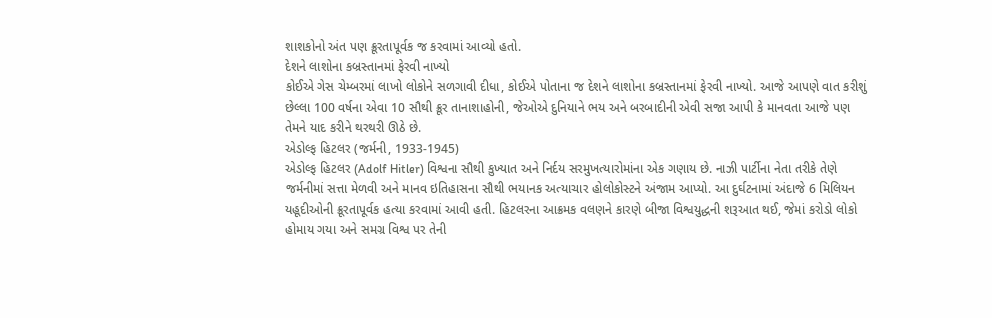શાશકોનો અંત પણ ક્રૂરતાપૂર્વક જ કરવામાં આવ્યો હતો.
દેશને લાશોના કબ્રસ્તાનમાં ફેરવી નાખ્યો
કોઈએ ગેસ ચેમ્બરમાં લાખો લોકોને સળગાવી દીધા, કોઈએ પોતાના જ દેશને લાશોના કબ્રસ્તાનમાં ફેરવી નાખ્યો. આજે આપણે વાત કરીશું છેલ્લા 100 વર્ષના એવા 10 સૌથી ક્રૂર તાનાશાહોની, જેઓએ દુનિયાને ભય અને બરબાદીની એવી સજા આપી કે માનવતા આજે પણ તેમને યાદ કરીને થરથરી ઊઠે છે.
એડોલ્ફ હિટલર (જર્મની, 1933-1945)
એડોલ્ફ હિટલર (Adolf Hitler) વિશ્વના સૌથી કુખ્યાત અને નિર્દય સરમુખત્યારોમાંના એક ગણાય છે. નાઝી પાર્ટીના નેતા તરીકે તેણે જર્મનીમાં સત્તા મેળવી અને માનવ ઇતિહાસના સૌથી ભયાનક અત્યાચાર હોલોકોસ્ટને અંજામ આપ્યો. આ દુર્ઘટનામાં અંદાજે 6 મિલિયન યહૂદીઓની ક્રૂરતાપૂર્વક હત્યા કરવામાં આવી હતી. હિટલરના આક્રમક વલણને કારણે બીજા વિશ્વયુદ્ધની શરૂઆત થઈ, જેમાં કરોડો લોકો હોમાય ગયા અને સમગ્ર વિશ્વ પર તેની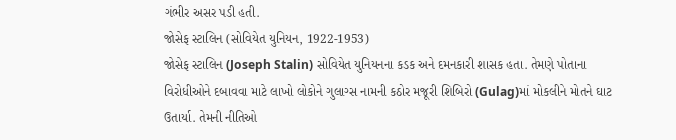ગંભીર અસર પડી હતી.
જોસેફ સ્ટાલિન (સોવિયેત યુનિયન, 1922-1953)
જોસેફ સ્ટાલિન (Joseph Stalin) સોવિયેત યુનિયનના કડક અને દમનકારી શાસક હતા. તેમણે પોતાના વિરોધીઓને દબાવવા માટે લાખો લોકોને ગુલાગ્સ નામની કઠોર મજૂરી શિબિરો (Gulag)માં મોકલીને મોતને ઘાટ ઉતાર્યા. તેમની નીતિઓ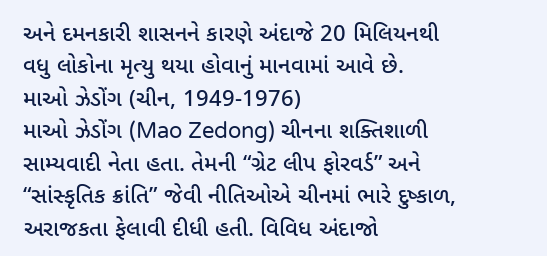અને દમનકારી શાસનને કારણે અંદાજે 20 મિલિયનથી વધુ લોકોના મૃત્યુ થયા હોવાનું માનવામાં આવે છે.
માઓ ઝેડોંગ (ચીન, 1949-1976)
માઓ ઝેડોંગ (Mao Zedong) ચીનના શક્તિશાળી સામ્યવાદી નેતા હતા. તેમની “ગ્રેટ લીપ ફોરવર્ડ” અને “સાંસ્કૃતિક ક્રાંતિ” જેવી નીતિઓએ ચીનમાં ભારે દુષ્કાળ, અરાજકતા ફેલાવી દીધી હતી. વિવિધ અંદાજો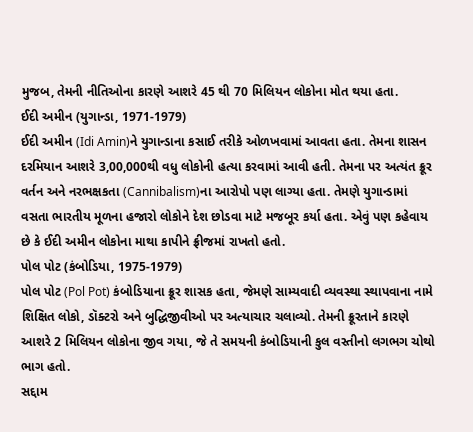મુજબ, તેમની નીતિઓના કારણે આશરે 45 થી 70 મિલિયન લોકોના મોત થયા હતા.
ઈદી અમીન (યુગાન્ડા, 1971-1979)
ઈદી અમીન (Idi Amin)ને યુગાન્ડાના કસાઈ તરીકે ઓળખવામાં આવતા હતા. તેમના શાસન દરમિયાન આશરે 3,00,000થી વધુ લોકોની હત્યા કરવામાં આવી હતી. તેમના પર અત્યંત ક્રૂર વર્તન અને નરભક્ષકતા (Cannibalism)ના આરોપો પણ લાગ્યા હતા. તેમણે યુગાન્ડામાં વસતા ભારતીય મૂળના હજારો લોકોને દેશ છોડવા માટે મજબૂર કર્યા હતા. એવું પણ કહેવાય છે કે ઈદી અમીન લોકોના માથા કાપીને ફ્રીજમાં રાખતો હતો.
પોલ પોટ (કંબોડિયા, 1975-1979)
પોલ પોટ (Pol Pot) કંબોડિયાના ક્રૂર શાસક હતા, જેમણે સામ્યવાદી વ્યવસ્થા સ્થાપવાના નામે શિક્ષિત લોકો, ડૉક્ટરો અને બુદ્ધિજીવીઓ પર અત્યાચાર ચલાવ્યો. તેમની ક્રૂરતાને કારણે આશરે 2 મિલિયન લોકોના જીવ ગયા, જે તે સમયની કંબોડિયાની કુલ વસ્તીનો લગભગ ચોથો ભાગ હતો.
સદ્દામ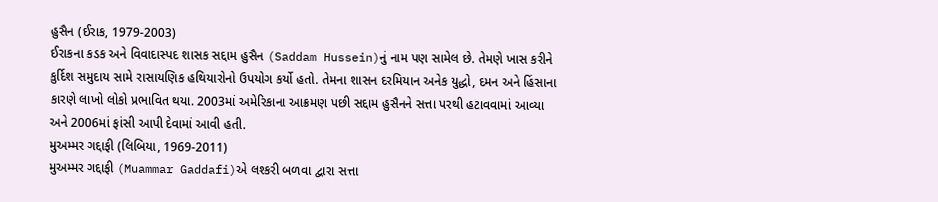હુસૈન (ઈરાક, 1979-2003)
ઈરાકના કડક અને વિવાદાસ્પદ શાસક સદ્દામ હુસૈન (Saddam Hussein)નું નામ પણ સામેલ છે. તેમણે ખાસ કરીને કુર્દિશ સમુદાય સામે રાસાયણિક હથિયારોનો ઉપયોગ કર્યો હતો. તેમના શાસન દરમિયાન અનેક યુદ્ધો, દમન અને હિંસાના કારણે લાખો લોકો પ્રભાવિત થયા. 2003માં અમેરિકાના આક્રમણ પછી સદ્દામ હુસૈનને સત્તા પરથી હટાવવામાં આવ્યા અને 2006માં ફાંસી આપી દેવામાં આવી હતી.
મુઅમ્મર ગદ્દાફી (લિબિયા, 1969-2011)
મુઅમ્મર ગદ્દાફી (Muammar Gaddafi)એ લશ્કરી બળવા દ્વારા સત્તા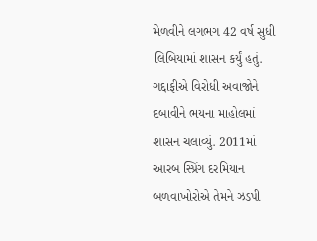મેળવીને લગભગ 42 વર્ષ સુધી લિબિયામાં શાસન કર્યું હતું. ગદ્દાફીએ વિરોધી અવાજોને દબાવીને ભયના માહોલમાં શાસન ચલાવ્યું. 2011માં આરબ સ્પ્રિંગ દરમિયાન બળવાખોરોએ તેમને ઝડપી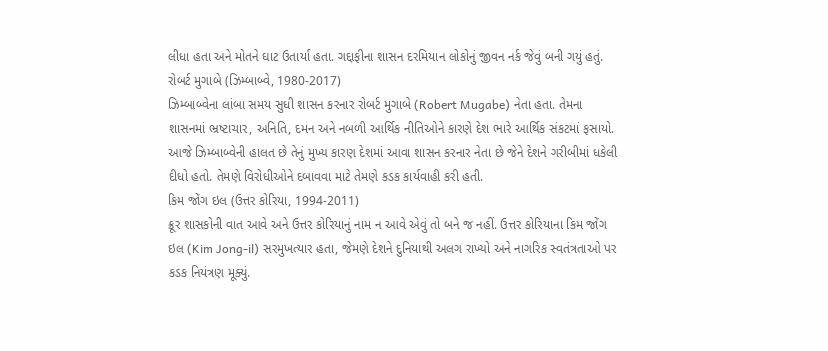લીધા હતા અને મોતને ઘાટ ઉતાર્યા હતા. ગદ્દાફીના શાસન દરમિયાન લોકોનું જીવન નર્ક જેવું બની ગયું હતું.
રોબર્ટ મુગાબે (ઝિમ્બાબ્વે, 1980-2017)
ઝિમ્બાબ્વેના લાંબા સમય સુધી શાસન કરનાર રોબર્ટ મુગાબે (Robert Mugabe) નેતા હતા. તેમના શાસનમાં ભ્રષ્ટાચાર, અનિતિ, દમન અને નબળી આર્થિક નીતિઓને કારણે દેશ ભારે આર્થિક સંકટમાં ફસાયો. આજે ઝિમ્બાબ્વેની હાલત છે તેનું મુખ્ય કારણ દેશમાં આવા શાસન કરનાર નેતા છે જેને દેશને ગરીબીમાં ધકેલી દીધો હતો. તેમણે વિરોધીઓને દબાવવા માટે તેમણે કડક કાર્યવાહી કરી હતી.
કિમ જોંગ ઇલ (ઉત્તર કોરિયા, 1994-2011)
ક્રૂર શાસકોની વાત આવે અને ઉત્તર કોરિયાનું નામ ન આવે એવું તો બને જ નહીં. ઉત્તર કોરિયાના કિમ જોંગ ઇલ (Kim Jong-il) સરમુખત્યાર હતા, જેમણે દેશને દુનિયાથી અલગ રાખ્યો અને નાગરિક સ્વતંત્રતાઓ પર કડક નિયંત્રણ મૂક્યું.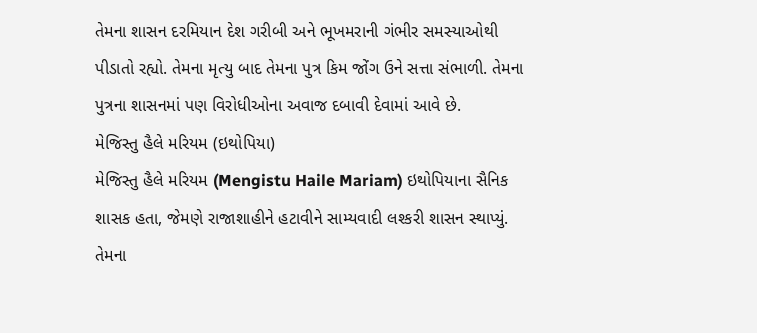તેમના શાસન દરમિયાન દેશ ગરીબી અને ભૂખમરાની ગંભીર સમસ્યાઓથી પીડાતો રહ્યો. તેમના મૃત્યુ બાદ તેમના પુત્ર કિમ જોંગ ઉને સત્તા સંભાળી. તેમના પુત્રના શાસનમાં પણ વિરોધીઓના અવાજ દબાવી દેવામાં આવે છે.
મેજિસ્તુ હૈલે મરિયમ (ઇથોપિયા)
મેજિસ્તુ હૈલે મરિયમ (Mengistu Haile Mariam) ઇથોપિયાના સૈનિક શાસક હતા, જેમણે રાજાશાહીને હટાવીને સામ્યવાદી લશ્કરી શાસન સ્થાપ્યું. તેમના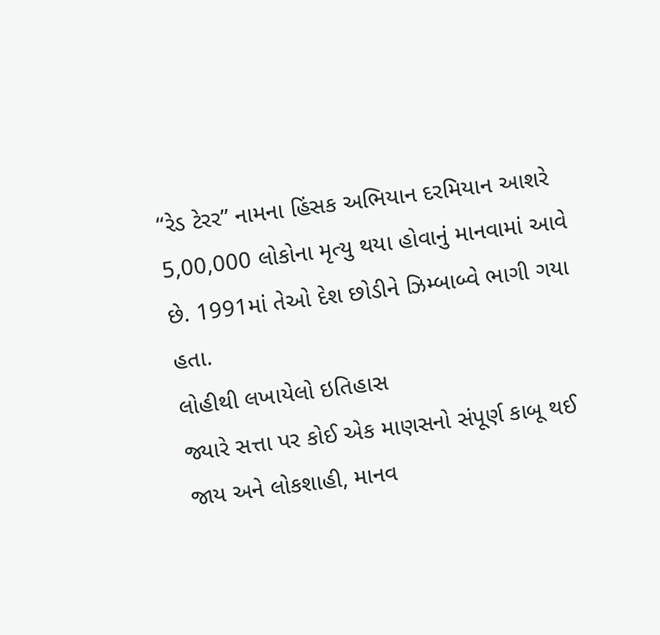“રેડ ટેરર” નામના હિંસક અભિયાન દરમિયાન આશરે 5,00,000 લોકોના મૃત્યુ થયા હોવાનું માનવામાં આવે છે. 1991માં તેઓ દેશ છોડીને ઝિમ્બાબ્વે ભાગી ગયા હતા.
લોહીથી લખાયેલો ઇતિહાસ
જ્યારે સત્તા પર કોઈ એક માણસનો સંપૂર્ણ કાબૂ થઈ જાય અને લોકશાહી, માનવ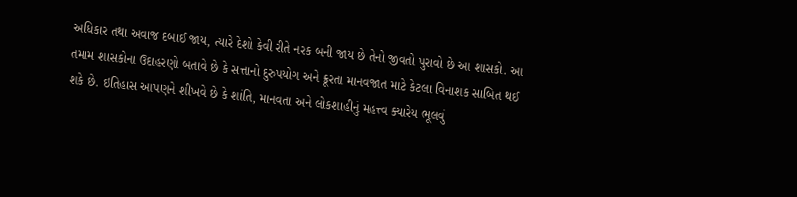અધિકાર તથા અવાજ દબાઈ જાય, ત્યારે દેશો કેવી રીતે નરક બની જાય છે તેનો જીવતો પુરાવો છે આ શાસકો. આ તમામ શાસકોના ઉદાહરણો બતાવે છે કે સત્તાનો દુરુપયોગ અને ક્રૂરતા માનવજાત માટે કેટલા વિનાશક સાબિત થઈ શકે છે. ઇતિહાસ આપણને શીખવે છે કે શાંતિ, માનવતા અને લોકશાહીનું મહત્ત્વ ક્યારેય ભૂલવું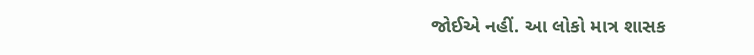જોઈએ નહીં. આ લોકો માત્ર શાસક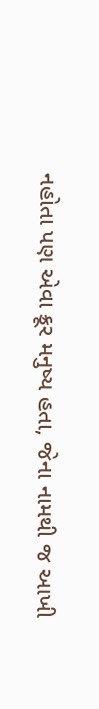નહોતા પણ એવા ક્રૂર મનુષ્ય હતા, જેના નામથી જ આખી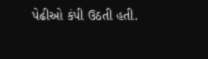પેઢીઓ કંપી ઉઠતી હતી.